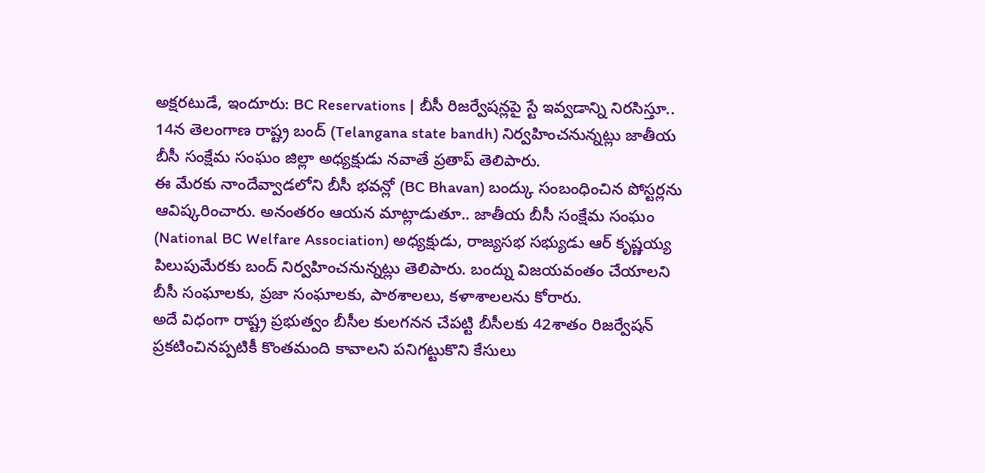అక్షరటుడే, ఇందూరు: BC Reservations | బీసీ రిజర్వేషన్లపై స్టే ఇవ్వడాన్ని నిరసిస్తూ.. 14న తెలంగాణ రాష్ట్ర బంద్ (Telangana state bandh) నిర్వహించనున్నట్లు జాతీయ బీసీ సంక్షేమ సంఘం జిల్లా అధ్యక్షుడు నవాతే ప్రతాప్ తెలిపారు.
ఈ మేరకు నాందేవ్వాడలోని బీసీ భవన్లో (BC Bhavan) బంద్కు సంబంధించిన పోస్టర్లను ఆవిష్కరించారు. అనంతరం ఆయన మాట్లాడుతూ.. జాతీయ బీసీ సంక్షేమ సంఘం (National BC Welfare Association) అధ్యక్షుడు, రాజ్యసభ సభ్యుడు ఆర్ కృష్ణయ్య పిలుపుమేరకు బంద్ నిర్వహించనున్నట్లు తెలిపారు. బంద్ను విజయవంతం చేయాలని బీసీ సంఘాలకు, ప్రజా సంఘాలకు, పాఠశాలలు, కళాశాలలను కోరారు.
అదే విధంగా రాష్ట్ర ప్రభుత్వం బీసీల కులగనన చేపట్టి బీసీలకు 42శాతం రిజర్వేషన్ ప్రకటించినప్పటికీ కొంతమంది కావాలని పనిగట్టుకొని కేసులు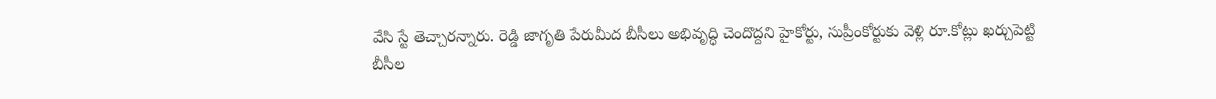వేసి స్టే తెచ్చారన్నారు. రెడ్డి జాగృతి పేరుమీద బీసీలు అభివృద్ధి చెందొద్దని హైకోర్టు, సుప్రీంకోర్టుకు వెళ్లి రూ.కోట్లు ఖర్చుపెట్టి బీసీల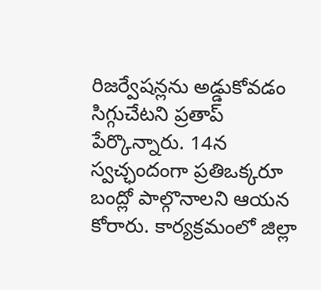రిజర్వేషన్లను అడ్డుకోవడం సిగ్గుచేటని ప్రతాప్ పేర్కొన్నారు. 14న స్వచ్ఛందంగా ప్రతిఒక్కరూ బంద్లో పాల్గొనాలని ఆయన కోరారు. కార్యక్రమంలో జిల్లా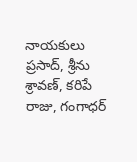నాయకులు ప్రసాద్, శ్రీను శ్రావణ్, కరిపే రాజు, గంగాధర్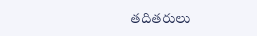తదితరులు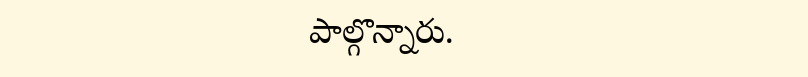పాల్గొన్నారు.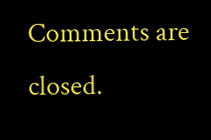Comments are closed.